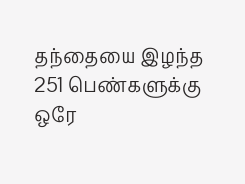தந்தையை இழந்த 251 பெண்களுக்கு ஒரே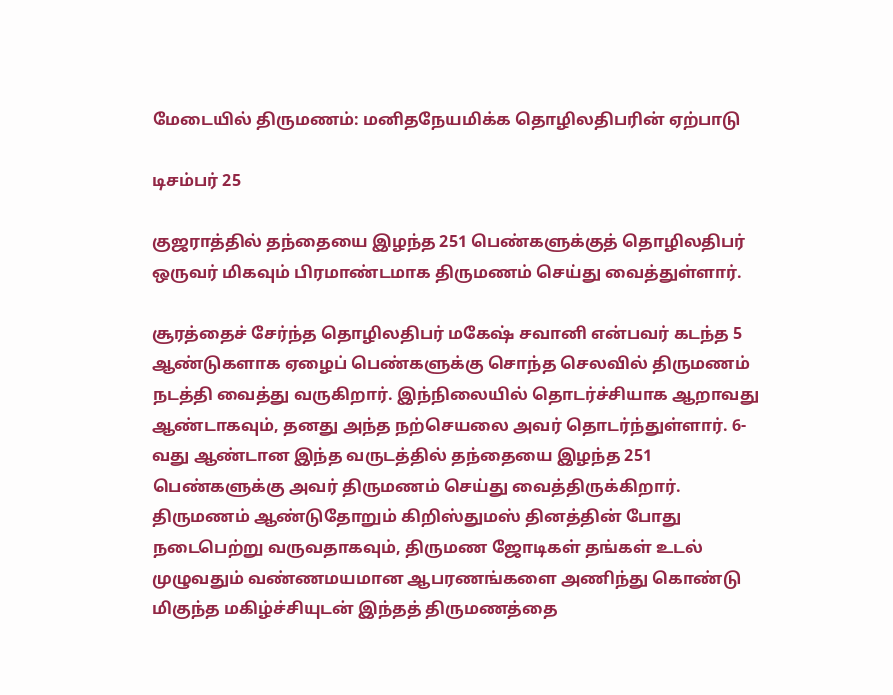மேடையில் திருமணம்: மனிதநேயமிக்க தொழிலதிபரின் ஏற்பாடு

டிசம்பர் 25

குஜராத்தில் தந்தையை இழந்த 251 பெண்களுக்குத் தொழிலதிபர் ஒருவர் மிகவும் பிரமாண்டமாக திருமணம் செய்து வைத்துள்ளார்.

சூரத்தைச் சேர்ந்த தொழிலதிபர் மகேஷ் சவானி என்பவர் கடந்த 5 ஆண்டுகளாக ஏழைப் பெண்களுக்கு சொந்த செலவில் திருமணம் நடத்தி வைத்து வருகிறார். இந்நிலையில் தொடர்ச்சியாக ஆறாவது ஆண்டாகவும், தனது அந்த நற்செயலை அவர் தொடர்ந்துள்ளார். 6-வது ஆண்டான இந்த வருடத்தில் தந்தையை இழந்த 251 பெண்களுக்கு அவர் திருமணம் செய்து வைத்திருக்கிறார். திருமணம் ஆண்டுதோறும் கிறிஸ்துமஸ் தினத்தின் போது நடைபெற்று வருவதாகவும், திருமண ஜோடிகள் தங்கள் உடல் முழுவதும் வண்ணமயமான ஆபரணங்களை அணிந்து கொண்டு மிகுந்த மகிழ்ச்சியுடன் இந்தத் திருமணத்தை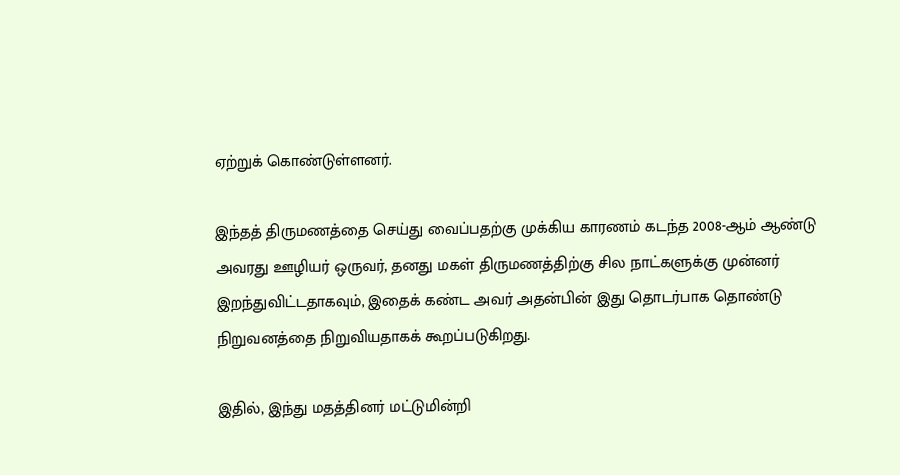ஏற்றுக் கொண்டுள்ளனர்.

இந்தத் திருமணத்தை செய்து வைப்பதற்கு முக்கிய காரணம் கடந்த 2008-ஆம் ஆண்டு அவரது ஊழியர் ஒருவர், தனது மகள் திருமணத்திற்கு சில நாட்களுக்கு முன்னர் இறந்துவிட்டதாகவும், இதைக் கண்ட அவர் அதன்பின் இது தொடர்பாக தொண்டு நிறுவனத்தை நிறுவியதாகக் கூறப்படுகிறது.

இதில், இந்து மதத்தினர் மட்டுமின்றி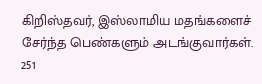கிறிஸ்தவர், இஸ்லாமிய மதங்களைச் சேர்ந்த பெண்களும் அடங்குவார்கள். 251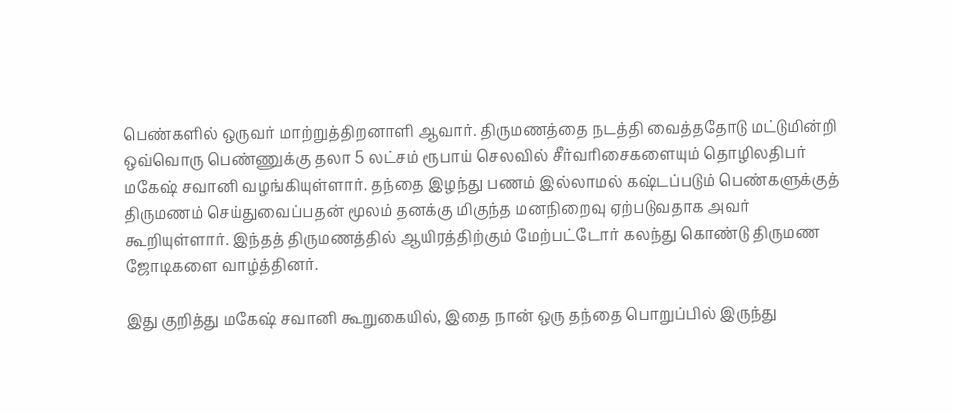பெண்களில் ஒருவர் மாற்றுத்திறனாளி ஆவார். திருமணத்தை நடத்தி வைத்ததோடு மட்டுமின்றி ஒவ்வொரு பெண்ணுக்கு தலா 5 லட்சம் ரூபாய் செலவில் சீர்வரிசைகளையும் தொழிலதிபர் மகேஷ் சவானி வழங்கியுள்ளார். தந்தை இழந்து பணம் இல்லாமல் கஷ்டப்படும் பெண்களுக்குத் திருமணம் செய்துவைப்பதன் மூலம் தனக்கு மிகுந்த மனநிறைவு ஏற்படுவதாக அவர் கூறியுள்ளார். இந்தத் திருமணத்தில் ஆயிரத்திற்கும் மேற்பட்டோர் கலந்து கொண்டு திருமண ஜோடிகளை வாழ்த்தினர்.

இது குறித்து மகேஷ் சவானி கூறுகையில், இதை நான் ஒரு தந்தை பொறுப்பில் இருந்து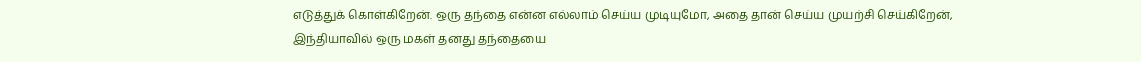எடுத்துக் கொள்கிறேன். ஒரு தந்தை என்ன எல்லாம் செய்ய முடியுமோ, அதை தான் செய்ய முயற்சி செய்கிறேன், இந்தியாவில் ஒரு மகள் தனது தந்தையை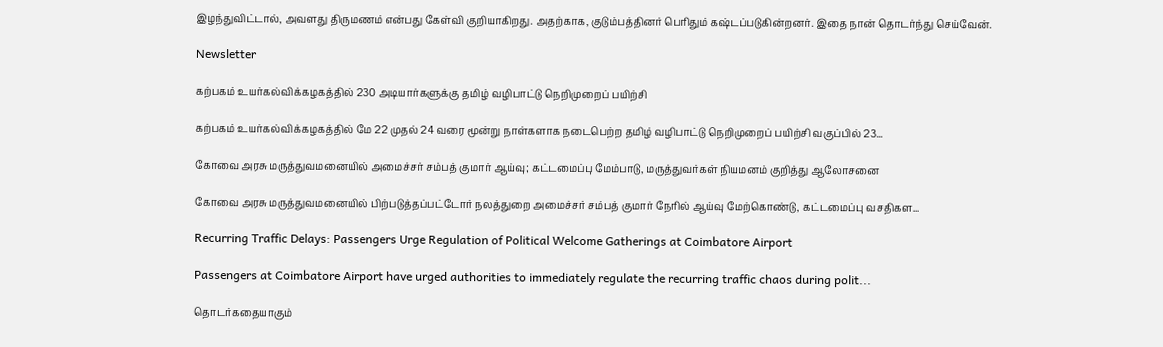இழந்துவிட்டால், அவளது திருமணம் என்பது கேள்வி குறியாகிறது. அதற்காக, குடும்பத்தினர் பெரிதும் கஷ்டப்படுகின்றனர். இதை நான் தொடர்ந்து செய்வேன்.

Newsletter

கற்பகம் உயர்கல்விக்கழகத்தில் 230 அடியார்களுக்கு தமிழ் வழிபாட்டு நெறிமுறைப் பயிற்சி

கற்பகம் உயர்கல்விக்கழகத்தில் மே 22 முதல் 24 வரை மூன்று நாள்களாக நடைபெற்ற தமிழ் வழிபாட்டு நெறிமுறைப் பயிற்சி வகுப்பில் 23...

கோவை அரசு மருத்துவமனையில் அமைச்சர் சம்பத் குமார் ஆய்வு; கட்டமைப்பு மேம்பாடு, மருத்துவர்கள் நியமனம் குறித்து ஆலோசனை

கோவை அரசு மருத்துவமனையில் பிற்படுத்தப்பட்டோர் நலத்துறை அமைச்சர் சம்பத் குமார் நேரில் ஆய்வு மேற்கொண்டு, கட்டமைப்பு வசதிகள...

Recurring Traffic Delays: Passengers Urge Regulation of Political Welcome Gatherings at Coimbatore Airport

Passengers at Coimbatore Airport have urged authorities to immediately regulate the recurring traffic chaos during polit...

தொடர்கதையாகும்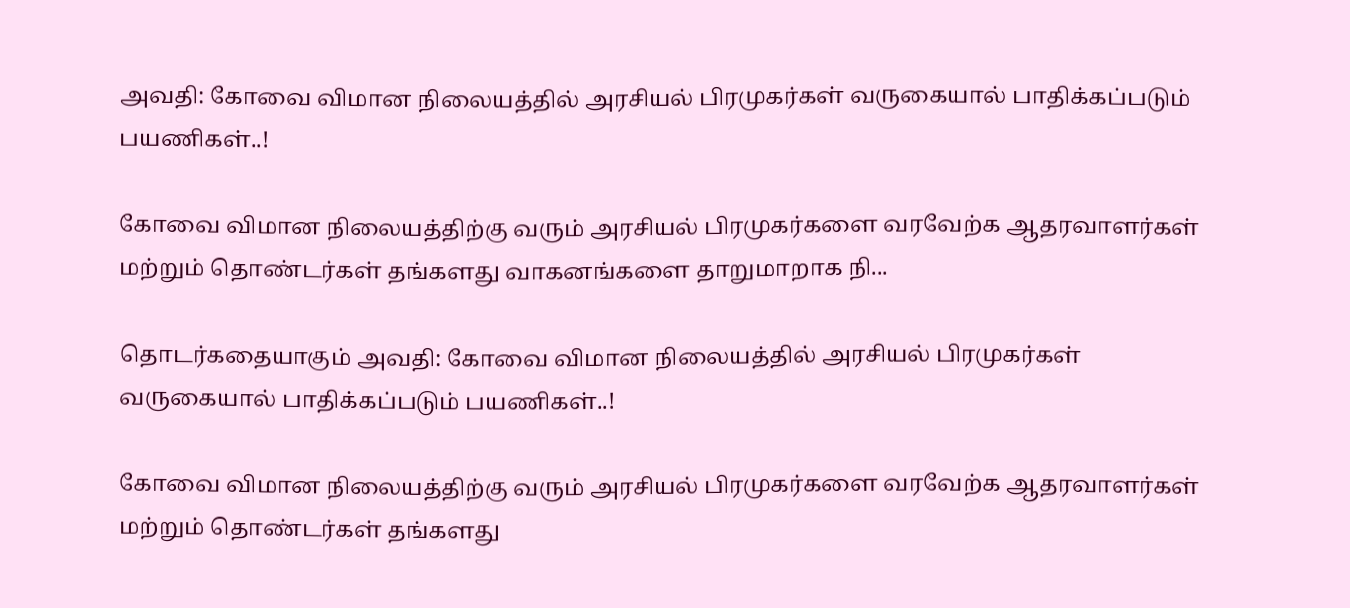அவதி: கோவை விமான நிலையத்தில் அரசியல் பிரமுகர்கள் வருகையால் பாதிக்கப்படும் பயணிகள்..!

கோவை விமான நிலையத்திற்கு வரும் அரசியல் பிரமுகர்களை வரவேற்க ஆதரவாளர்கள் மற்றும் தொண்டர்கள் தங்களது வாகனங்களை தாறுமாறாக நி...

தொடர்கதையாகும் அவதி: கோவை விமான நிலையத்தில் அரசியல் பிரமுகர்கள் வருகையால் பாதிக்கப்படும் பயணிகள்..!

கோவை விமான நிலையத்திற்கு வரும் அரசியல் பிரமுகர்களை வரவேற்க ஆதரவாளர்கள் மற்றும் தொண்டர்கள் தங்களது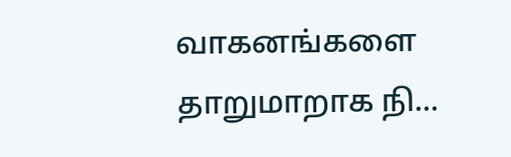வாகனங்களை தாறுமாறாக நி...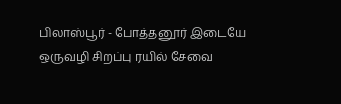பிலாஸ்பூர் - போத்தனூர் இடையே ஒருவழி சிறப்பு ரயில் சேவை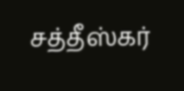சத்தீஸ்கர்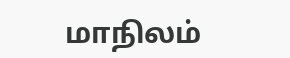மாநிலம்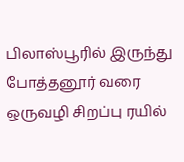பிலாஸ்பூரில் இருந்து போத்தனூர் வரை ஒருவழி சிறப்பு ரயில்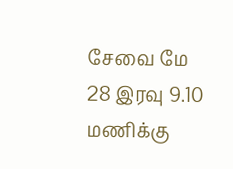சேவை மே 28 இரவு 9.10 மணிக்கு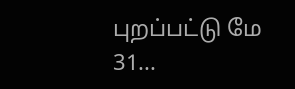புறப்பட்டு மே 31...